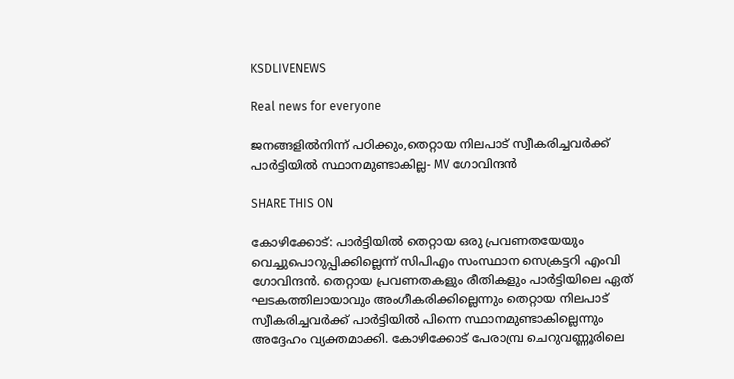KSDLIVENEWS

Real news for everyone

ജനങ്ങളിൽനിന്ന് പഠിക്കും,തെറ്റായ നിലപാട് സ്വീകരിച്ചവർക്ക് പാര്‍ട്ടിയിൽ സ്ഥാനമുണ്ടാകില്ല- MV ഗോവിന്ദൻ

SHARE THIS ON

കോഴിക്കോട്: പാർട്ടിയിൽ തെറ്റായ ഒരു പ്രവണതയേയും വെച്ചുപൊറുപ്പിക്കില്ലെന്ന് സിപിഎം സംസ്ഥാന സെക്രട്ടറി എംവി ഗോവിന്ദൻ. തെറ്റായ പ്രവണതകളും രീതികളും പാർട്ടിയിലെ ഏത് ഘടകത്തിലായാവും അംഗീകരിക്കില്ലെന്നും തെറ്റായ നിലപാട് സ്വീകരിച്ചവർക്ക് പാർട്ടിയിൽ പിന്നെ സ്ഥാനമുണ്ടാകില്ലെന്നും അദ്ദേഹം വ്യക്തമാക്കി. കോഴിക്കോട് പേരാമ്പ്ര ചെറുവണ്ണൂരിലെ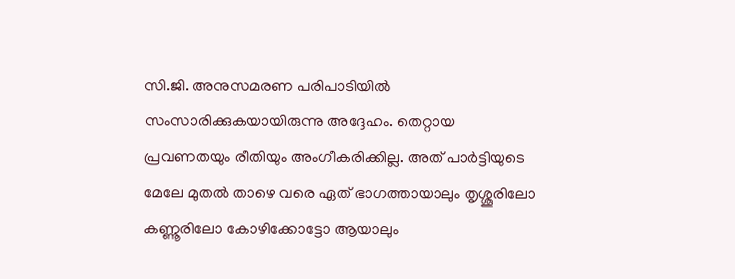സി.ജി. അനുസമരണ പരിപാടിയിൽ സംസാരിക്കുകയായിരുന്നു അദ്ദേഹം. തെറ്റായ പ്രവണതയും രീതിയും അംഗീകരിക്കില്ല. അത് പാർട്ടിയുടെ മേലേ മുതൽ താഴെ വരെ ഏത് ഭാഗത്തായാലും തൃശ്ശൂരിലോ കണ്ണൂരിലോ കോഴിക്കോട്ടോ ആയാലും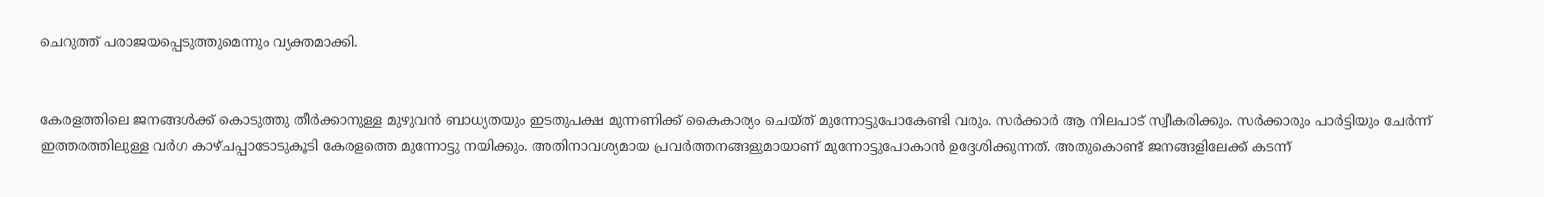ചെറുത്ത് പരാജയപ്പെടുത്തുമെന്നും വ്യക്തമാക്കി.


കേരളത്തിലെ ജനങ്ങൾക്ക് കൊടുത്തു തീർക്കാനുള്ള മുഴുവൻ ബാധ്യതയും ഇടതുപക്ഷ മുന്നണിക്ക് കൈകാര്യം ചെയ്ത് മുന്നോട്ടുപോകേണ്ടി വരും. സർക്കാർ ആ നിലപാട് സ്വീകരിക്കും. സർക്കാരും പാർട്ടിയും ചേർന്ന് ഇത്തരത്തിലുള്ള വർഗ കാഴ്ചപ്പാടോടുകൂടി കേരളത്തെ മുന്നോട്ടു നയിക്കും. അതിനാവശ്യമായ പ്രവർത്തനങ്ങളുമായാണ് മുന്നോട്ടുപോകാൻ ഉദ്ദേശിക്കുന്നത്. അതുകൊണ്ട് ജനങ്ങളിലേക്ക് കടന്ന്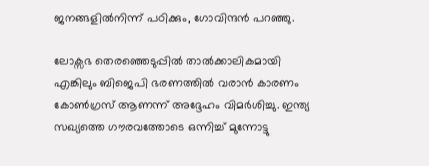ജനങ്ങളിൽനിന്ന് പഠിക്കും, ഗോവിന്ദൻ പറഞ്ഞു.

ലോക്സഭ തെരഞ്ഞെടുപ്പിൽ താൽക്കാലികമായി എങ്കിലും ബിജെപി ഭരണത്തിൽ വരാൻ കാരണം കോൺഗ്രസ് ആണന്ന് അദ്ദേഹം വിമർശിച്ചു. ഇന്ത്യ സഖ്യത്തെ ഗൗരവത്തോടെ ഒന്നിച്ച് മുന്നോട്ടു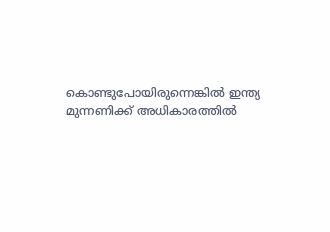കൊണ്ടുപോയിരുന്നെങ്കിൽ ഇന്ത്യ മുന്നണിക്ക് അധികാരത്തിൽ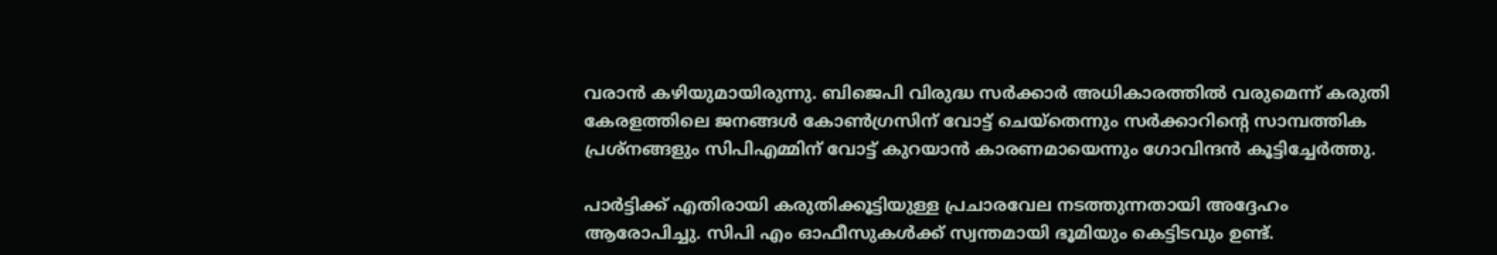വരാൻ കഴിയുമായിരുന്നു. ബിജെപി വിരുദ്ധ സർക്കാർ അധികാരത്തിൽ വരുമെന്ന് കരുതി കേരളത്തിലെ ജനങ്ങൾ കോൺഗ്രസിന് വോട്ട് ചെയ്തെന്നും സർക്കാറിന്റെ സാമ്പത്തിക പ്രശ്നങ്ങളും സിപിഎമ്മിന് വോട്ട് കുറയാൻ കാരണമായെന്നും ഗോവിന്ദൻ കൂട്ടിച്ചേർത്തു.

പാർട്ടിക്ക് എതിരായി കരുതിക്കൂട്ടിയുള്ള പ്രചാരവേല നടത്തുന്നതായി അദ്ദേഹം ആരോപിച്ചു. സിപി എം ഓഫീസുകൾക്ക് സ്വന്തമായി ഭൂമിയും കെട്ടിടവും ഉണ്ട്.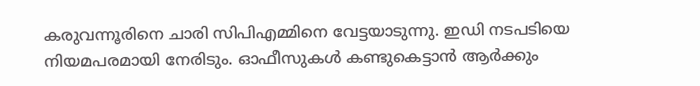കരുവന്നൂരിനെ ചാരി സിപിഎമ്മിനെ വേട്ടയാടുന്നു. ഇഡി നടപടിയെ നിയമപരമായി നേരിടും. ഓഫീസുകൾ കണ്ടുകെട്ടാൻ ആർക്കും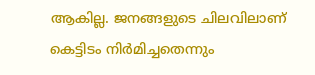ആകില്ല. ജനങ്ങളുടെ ചിലവിലാണ് കെട്ടിടം നിർമിച്ചതെന്നും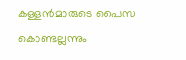കള്ളൻമാരുടെ പൈസ കൊണ്ടല്ലന്നും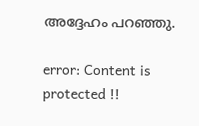അദ്ദേഹം പറഞ്ഞു.

error: Content is protected !!